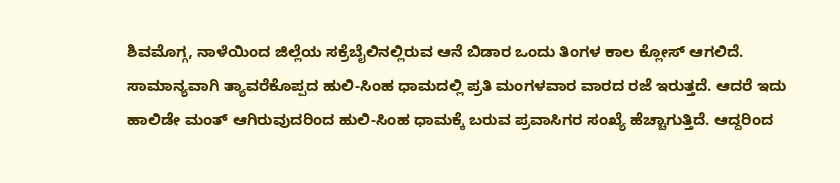ಶಿವಮೊಗ್ಗ, ನಾಳೆಯಿಂದ ಜಿಲ್ಲೆಯ ಸಕ್ರೆಬೈಲಿನಲ್ಲಿರುವ ಆನೆ ಬಿಡಾರ ಒಂದು ತಿಂಗಳ ಕಾಲ ಕ್ಲೋಸ್ ಆಗಲಿದೆ. ಸಾಮಾನ್ಯವಾಗಿ ತ್ಯಾವರೆಕೊಪ್ಪದ ಹುಲಿ-ಸಿಂಹ ಧಾಮದಲ್ಲಿ ಪ್ರತಿ ಮಂಗಳವಾರ ವಾರದ ರಜೆ ಇರುತ್ತದೆ. ಆದರೆ ಇದು ಹಾಲಿಡೇ ಮಂತ್ ಆಗಿರುವುದರಿಂದ ಹುಲಿ-ಸಿಂಹ ಧಾಮಕ್ಕೆ ಬರುವ ಪ್ರವಾಸಿಗರ ಸಂಖ್ಯೆ ಹೆಚ್ಚಾಗುತ್ತಿದೆ. ಆದ್ದರಿಂದ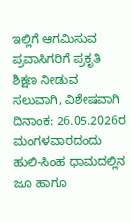ಇಲ್ಲಿಗೆ ಆಗಮಿಸುವ ಪ್ರವಾಸಿಗರಿಗೆ ಪ್ರಕೃತಿ ಶಿಕ್ಷಣ ನೀಡುವ ಸಲುವಾಗಿ, ವಿಶೇಷವಾಗಿ ದಿನಾಂಕ: 26.05.2026ರ ಮಂಗಳವಾರದಂದು ಹುಲಿ-ಸಿಂಹ ಧಾಮದಲ್ಲಿನ ಜೂ ಹಾಗೂ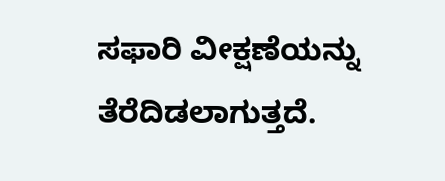ಸಫಾರಿ ವೀಕ್ಷಣೆಯನ್ನು ತೆರೆದಿಡಲಾಗುತ್ತದೆ.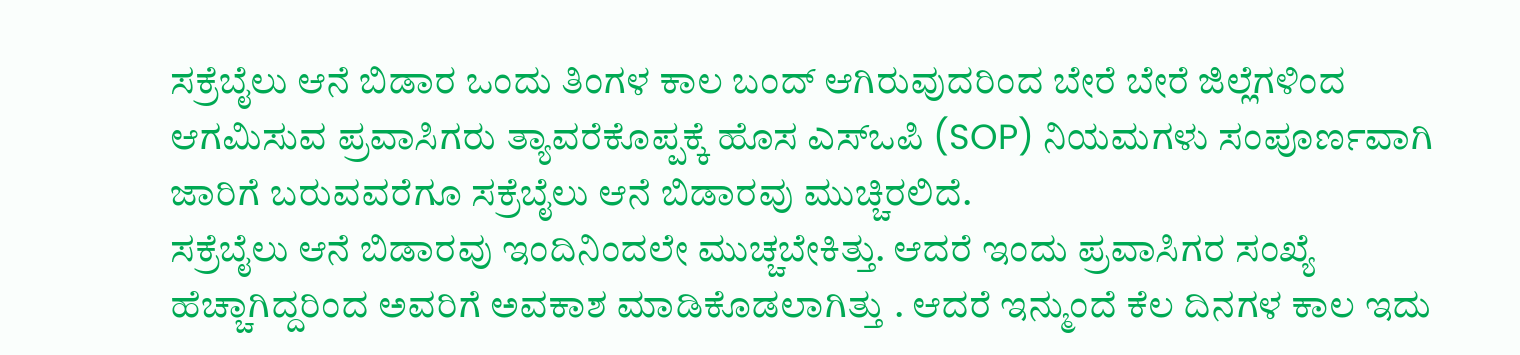ಸಕ್ರೆಬೈಲು ಆನೆ ಬಿಡಾರ ಒಂದು ತಿಂಗಳ ಕಾಲ ಬಂದ್ ಆಗಿರುವುದರಿಂದ ಬೇರೆ ಬೇರೆ ಜಿಲ್ಲೆಗಳಿಂದ ಆಗಮಿಸುವ ಪ್ರವಾಸಿಗರು ತ್ಯಾವರೆಕೊಪ್ಪಕ್ಕೆ ಹೊಸ ಎಸ್ಒಪಿ (SOP) ನಿಯಮಗಳು ಸಂಪೂರ್ಣವಾಗಿ ಜಾರಿಗೆ ಬರುವವರೆಗೂ ಸಕ್ರೆಬೈಲು ಆನೆ ಬಿಡಾರವು ಮುಚ್ಚಿರಲಿದೆ.
ಸಕ್ರೆಬೈಲು ಆನೆ ಬಿಡಾರವು ಇಂದಿನಿಂದಲೇ ಮುಚ್ಚಬೇಕಿತ್ತು. ಆದರೆ ಇಂದು ಪ್ರವಾಸಿಗರ ಸಂಖ್ಯೆ ಹೆಚ್ಚಾಗಿದ್ದರಿಂದ ಅವರಿಗೆ ಅವಕಾಶ ಮಾಡಿಕೊಡಲಾಗಿತ್ತು . ಆದರೆ ಇನ್ಮುಂದೆ ಕೆಲ ದಿನಗಳ ಕಾಲ ಇದು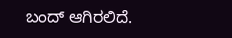ಬಂದ್ ಆಗಿರಲಿದೆ.